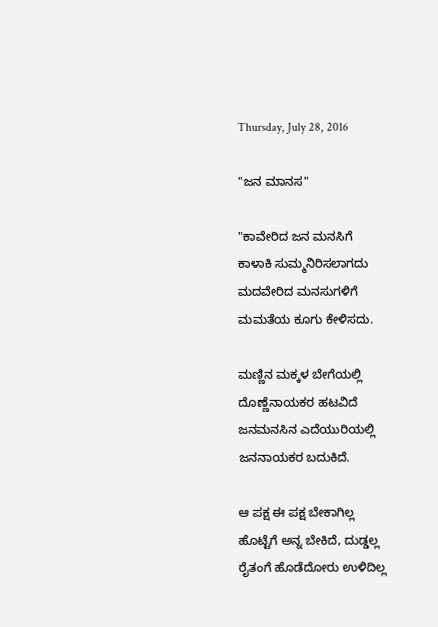Thursday, July 28, 2016

"ಜನ ಮಾನಸ"

"ಕಾವೇರಿದ ಜನ ಮನಸಿಗೆ
ಕಾಳಾಕಿ ಸುಮ್ಮನಿರಿಸಲಾಗದು
ಮದವೇರಿದ ಮನಸುಗಳಿಗೆ
ಮಮತೆಯ ಕೂಗು ಕೇಳಿಸದು.

ಮಣ್ಣಿನ ಮಕ್ಕಳ ಬೇಗೆಯಲ್ಲಿ
ದೊಣ್ಣೆನಾಯಕರ ಹಟವಿದೆ
ಜನಮನಸಿನ ಎದೆಯುರಿಯಲ್ಲಿ
ಜನನಾಯಕರ ಬದುಕಿದೆ.

ಆ ಪಕ್ಷ ಈ ಪಕ್ಷ ಬೇಕಾಗಿಲ್ಲ
ಹೊಟ್ಟೆಗೆ ಅನ್ನ ಬೇಕಿದೆ, ದುಡ್ಡಲ್ಲ
ರೈತಂಗೆ ಹೊಡೆದೋರು ಉಳಿದಿಲ್ಲ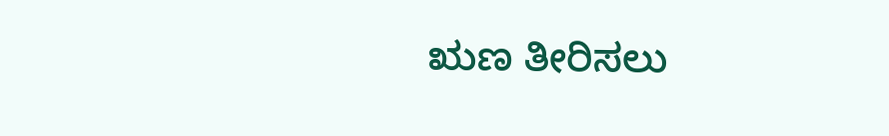ಋಣ ತೀರಿಸಲು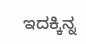ಇದಕ್ಕಿನ್ನ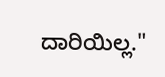ದಾರಿಯಿಲ್ಲ."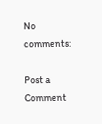No comments:

Post a Comment